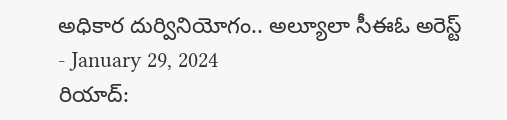అధికార దుర్వినియోగం.. అల్యూలా సీఈఓ అరెస్ట్
- January 29, 2024
రియాద్: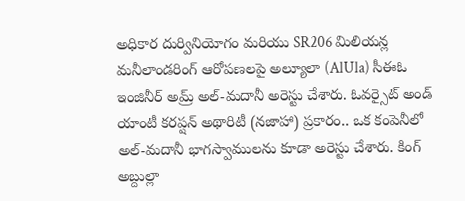అధికార దుర్వినియోగం మరియు SR206 మిలియన్ల మనీలాండరింగ్ ఆరోపణలపై అల్యూలా (AlUla) సీఈఓ ఇంజినీర్ అమ్ర్ అల్-మదానీ అరెస్టు చేశారు. ఓవర్సైట్ అండ్ యాంటీ కరప్షన్ అథారిటీ (నజాహా) ప్రకారం.. ఒక కంపెనీలో అల్-మదానీ భాగస్వాములను కూడా అరెస్టు చేశారు. కింగ్ అబ్దుల్లా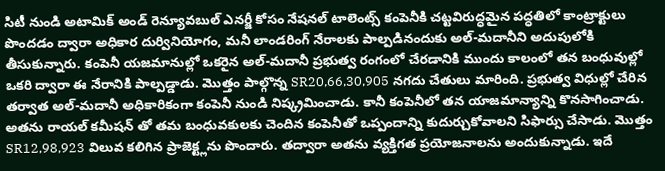సిటీ నుండి అటామిక్ అండ్ రెన్యూవబుల్ ఎనర్జీ కోసం నేషనల్ టాలెంట్స్ కంపెనీకి చట్టవిరుద్ధమైన పద్ధతిలో కాంట్రాక్టులు పొందడం ద్వారా అధికార దుర్వినియోగం, మనీ లాండరింగ్ నేరాలకు పాల్పడినందుకు అల్-మదానీని అదుపులోకి తీసుకున్నారు. కంపెనీ యజమానుల్లో ఒకరైన అల్-మదానీ ప్రభుత్వ రంగంలో చేరడానికి ముందు కాలంలో తన బంధువుల్లో ఒకరి ద్వారా ఈ నేరానికి పాల్పడ్డాడు. మొత్తం పాల్గొన్న SR20,66,30,905 నగదు చేతులు మారింది. ప్రభుత్వ విధుల్లో చేరిన తర్వాత అల్-మదానీ అధికారికంగా కంపెనీ నుండి నిష్క్రమించాడు. కానీ కంపెనీలో తన యాజమాన్యాన్ని కొనసాగించాడు. అతను రాయల్ కమీషన్ తో తమ బంధువకులకు చెందిన కంపెనీతో ఒప్పందాన్ని కుదుర్చుకోవాలని సిఫార్సు చేసాడు. మొత్తం SR12,98,923 విలువ కలిగిన ప్రాజెక్ట్లను పొందారు. తద్వారా అతను వ్యక్తిగత ప్రయోజనాలను అందుకున్నాడు. ఇదే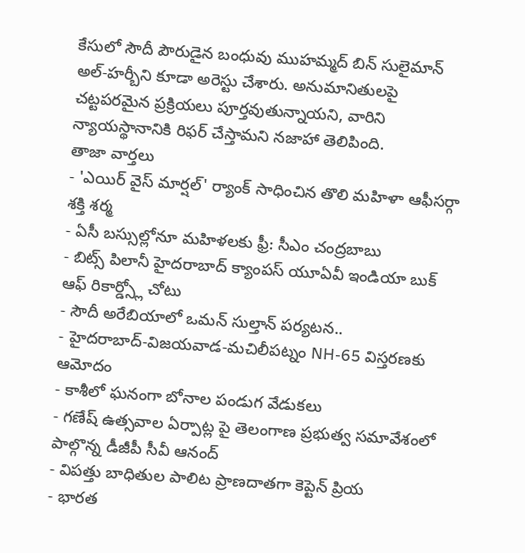కేసులో సౌదీ పౌరుడైన బంధువు ముహమ్మద్ బిన్ సులైమాన్ అల్-హర్బీని కూడా అరెస్టు చేశారు. అనుమానితులపై చట్టపరమైన ప్రక్రియలు పూర్తవుతున్నాయని, వారిని న్యాయస్థానానికి రిఫర్ చేస్తామని నజాహా తెలిపింది.
తాజా వార్తలు
- 'ఎయిర్ వైస్ మార్షల్' ర్యాంక్ సాధించిన తొలి మహిళా ఆఫీసర్గా శక్తి శర్మ
- ఏసీ బస్సుల్లోనూ మహిళలకు ఫ్రీ: సీఎం చంద్రబాబు
- బిట్స్ పిలానీ హైదరాబాద్ క్యాంపస్ యూఏవీ ఇండియా బుక్ ఆఫ్ రికార్డ్స్లో చోటు
- సౌదీ అరేబియాలో ఒమన్ సుల్తాన్ పర్యటన..
- హైదరాబాద్-విజయవాడ-మచిలీపట్నం NH-65 విస్తరణకు ఆమోదం
- కాశీలో ఘనంగా బోనాల పండుగ వేడుకలు
- గణేష్ ఉత్సవాల ఏర్పాట్ల పై తెలంగాణ ప్రభుత్వ సమావేశంలో పాల్గొన్న డీజీపీ సీవీ ఆనంద్
- విపత్తు బాధితుల పాలిట ప్రాణదాతగా కెప్టెన్ ప్రియ
- భారత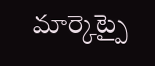మార్కెట్పై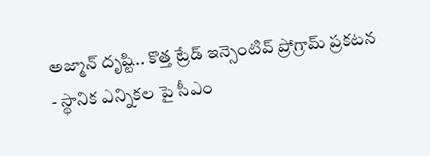అజ్మాన్ దృష్టి.. కొత్త ట్రేడ్ ఇన్సెంటివ్ ప్రోగ్రామ్ ప్రకటన
- స్థానిక ఎన్నికల పై సీఎం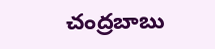చంద్రబాబు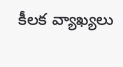కీలక వ్యాఖ్యలు